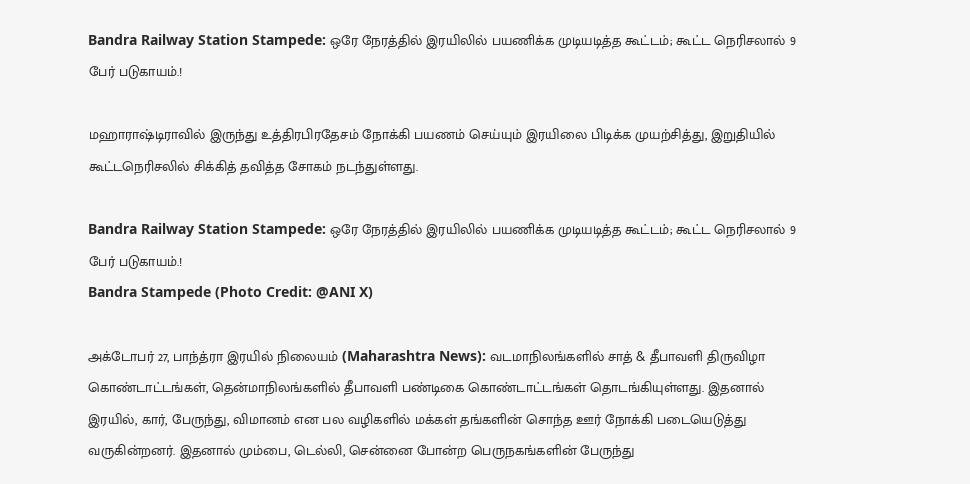Bandra Railway Station Stampede: ஒரே நேரத்தில் இரயிலில் பயணிக்க முடியடித்த கூட்டம்; கூட்ட நெரிசலால் 9 பேர் படுகாயம்.!

மஹாராஷ்டிராவில் இருந்து உத்திரபிரதேசம் நோக்கி பயணம் செய்யும் இரயிலை பிடிக்க முயற்சித்து, இறுதியில் கூட்டநெரிசலில் சிக்கித் தவித்த சோகம் நடந்துள்ளது.

Bandra Railway Station Stampede: ஒரே நேரத்தில் இரயிலில் பயணிக்க முடியடித்த கூட்டம்; கூட்ட நெரிசலால் 9 பேர் படுகாயம்.!
Bandra Stampede (Photo Credit: @ANI X)

அக்டோபர் 27, பாந்த்ரா இரயில் நிலையம் (Maharashtra News): வடமாநிலங்களில் சாத் & தீபாவளி திருவிழா கொண்டாட்டங்கள், தென்மாநிலங்களில் தீபாவளி பண்டிகை கொண்டாட்டங்கள் தொடங்கியுள்ளது. இதனால் இரயில், கார், பேருந்து, விமானம் என பல வழிகளில் மக்கள் தங்களின் சொந்த ஊர் நோக்கி படையெடுத்து வருகின்றனர். இதனால் மும்பை, டெல்லி, சென்னை போன்ற பெருநகங்களின் பேருந்து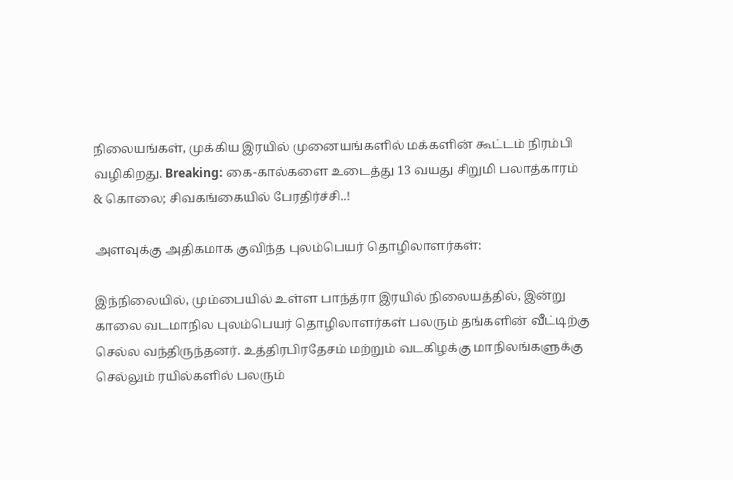நிலையங்கள், முக்கிய இரயில் முனையங்களில் மக்களின் கூட்டம் நிரம்பி வழிகிறது. Breaking: கை-கால்களை உடைத்து 13 வயது சிறுமி பலாத்காரம் & கொலை; சிவகங்கையில் பேரதிர்ச்சி..!

அளவுக்கு அதிகமாக குவிந்த புலம்பெயர் தொழிலாளர்கள்:

இந்நிலையில், மும்பையில் உள்ள பாந்த்ரா இரயில் நிலையத்தில், இன்று காலை வடமாநில புலம்பெயர் தொழிலாளர்கள் பலரும் தங்களின் வீட்டிற்கு செல்ல வந்திருந்தனர். உத்திரபிரதேசம் மற்றும் வடகிழக்கு மாநிலங்களுக்கு செல்லும் ரயில்களில் பலரும்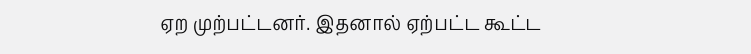ஏற முற்பட்டனர். இதனால் ஏற்பட்ட கூட்ட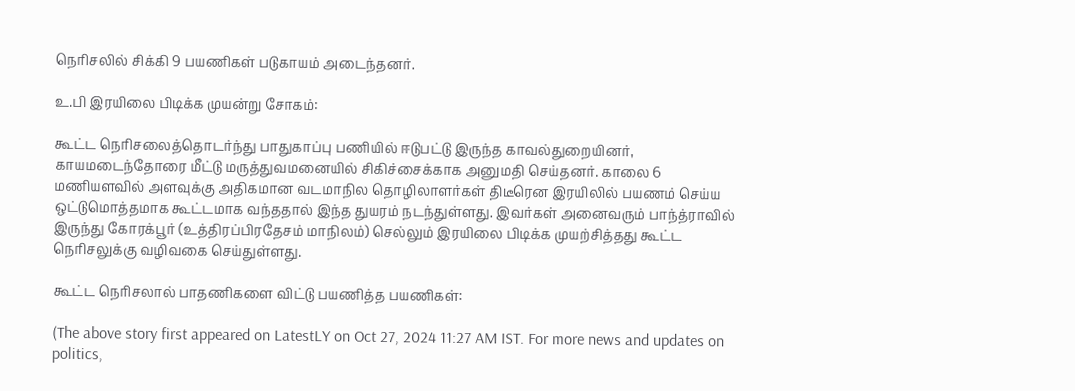நெரிசலில் சிக்கி 9 பயணிகள் படுகாயம் அடைந்தனர்.

உ.பி இரயிலை பிடிக்க முயன்று சோகம்:

கூட்ட நெரிசலைத்தொடர்ந்து பாதுகாப்பு பணியில் ஈடுபட்டு இருந்த காவல்துறையினர், காயமடைந்தோரை மீட்டு மருத்துவமனையில் சிகிச்சைக்காக அனுமதி செய்தனர். காலை 6 மணியளவில் அளவுக்கு அதிகமான வடமாநில தொழிலாளர்கள் திடீரென இரயிலில் பயணம் செய்ய ஒட்டுமொத்தமாக கூட்டமாக வந்ததால் இந்த துயரம் நடந்துள்ளது. இவர்கள் அனைவரும் பாந்த்ராவில் இருந்து கோரக்பூர் (உத்திரப்பிரதேசம் மாநிலம்) செல்லும் இரயிலை பிடிக்க முயற்சித்தது கூட்ட நெரிசலுக்கு வழிவகை செய்துள்ளது.

கூட்ட நெரிசலால் பாதணிகளை விட்டு பயணித்த பயணிகள்:

(The above story first appeared on LatestLY on Oct 27, 2024 11:27 AM IST. For more news and updates on politics,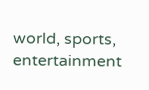world, sports, entertainment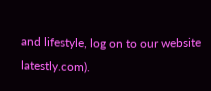and lifestyle, log on to our website latestly.com).